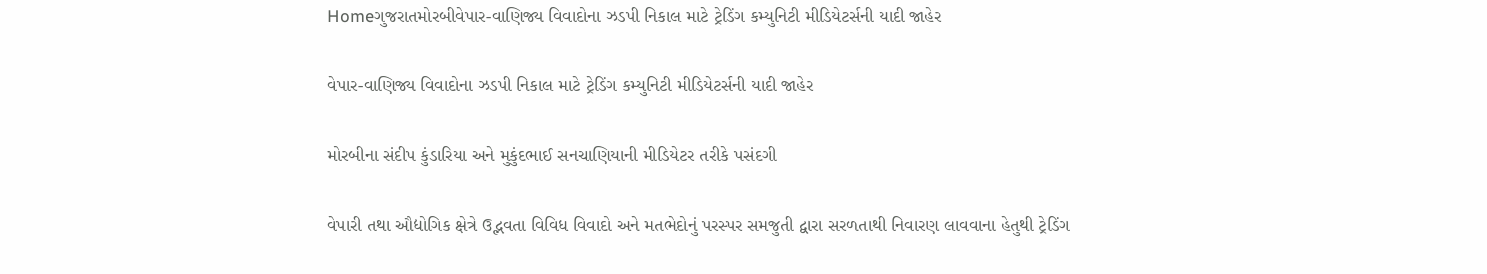Homeગુજરાતમોરબીવેપાર-વાણિજ્ય વિવાદોના ઝડપી નિકાલ માટે ટ્રેડિંગ કમ્યુનિટી મીડિયેટર્સની યાદી જાહેર

વેપાર-વાણિજ્ય વિવાદોના ઝડપી નિકાલ માટે ટ્રેડિંગ કમ્યુનિટી મીડિયેટર્સની યાદી જાહેર

મોરબીના સંદીપ કુંડારિયા અને મુકુંદભાઈ સનચાણિયાની મીડિયેટર તરીકે પસંદગી

વેપારી તથા ઔદ્યોગિક ક્ષેત્રે ઉદ્ભવતા વિવિધ વિવાદો અને મતભેદોનું પરસ્પર સમજુતી દ્વારા સરળતાથી નિવારણ લાવવાના હેતુથી ટ્રેડિંગ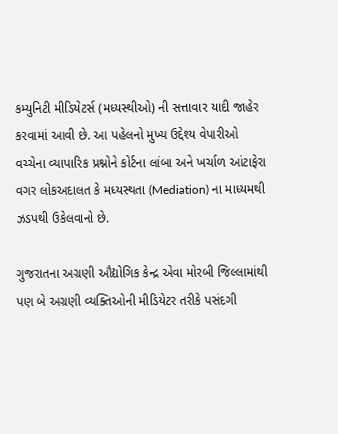કમ્યુનિટી મીડિયેટર્સ (મધ્યસ્થીઓ) ની સત્તાવાર યાદી જાહેર કરવામાં આવી છે. આ પહેલનો મુખ્ય ઉદ્દેશ્ય વેપારીઓ વચ્ચેના વ્યાપારિક પ્રશ્નોને કોર્ટના લાંબા અને ખર્ચાળ આંટાફેરા વગર લોકઅદાલત કે મધ્યસ્થતા (Mediation) ના માધ્યમથી ઝડપથી ઉકેલવાનો છે.

ગુજરાતના અગ્રણી ઔદ્યોગિક કેન્દ્ર એવા મોરબી જિલ્લામાંથી પણ બે અગ્રણી વ્યક્તિઓની મીડિયેટર તરીકે પસંદગી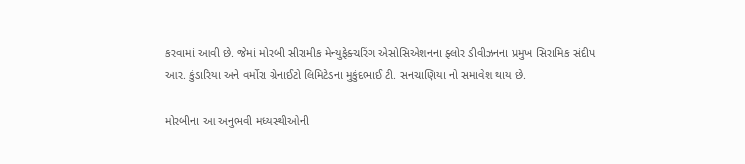કરવામાં આવી છે. જેમાં મોરબી સીરામીક મેન્યુફેક્ચરિંગ એસોસિએશનના ફ્લોર ડીવીઝનના પ્રમુખ સિરામિક સંદીપ આર. કુંડારિયા અને વર્મોરા ગ્રેનાઈટો લિમિટેડના મુકુંદભાઈ ટી. સનચાણિયા નો સમાવેશ થાય છે.

મોરબીના આ અનુભવી મધ્યસ્થીઓની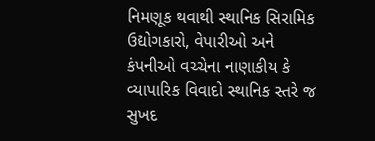નિમણૂક થવાથી સ્થાનિક સિરામિક ઉદ્યોગકારો, વેપારીઓ અને કંપનીઓ વચ્ચેના નાણાકીય કે વ્યાપારિક વિવાદો સ્થાનિક સ્તરે જ સુખદ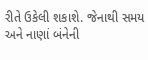રીતે ઉકેલી શકાશે. જેનાથી સમય અને નાણાં બંનેની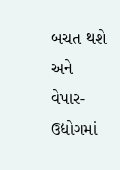બચત થશે અને વેપાર- ઉદ્યોગમાં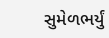સુમેળભર્યું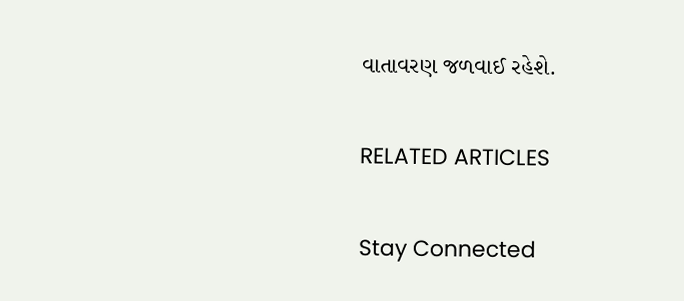વાતાવરણ જળવાઈ રહેશે.

RELATED ARTICLES

Stay Connected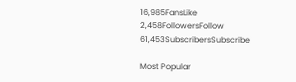16,985FansLike
2,458FollowersFollow
61,453SubscribersSubscribe

Most Popular